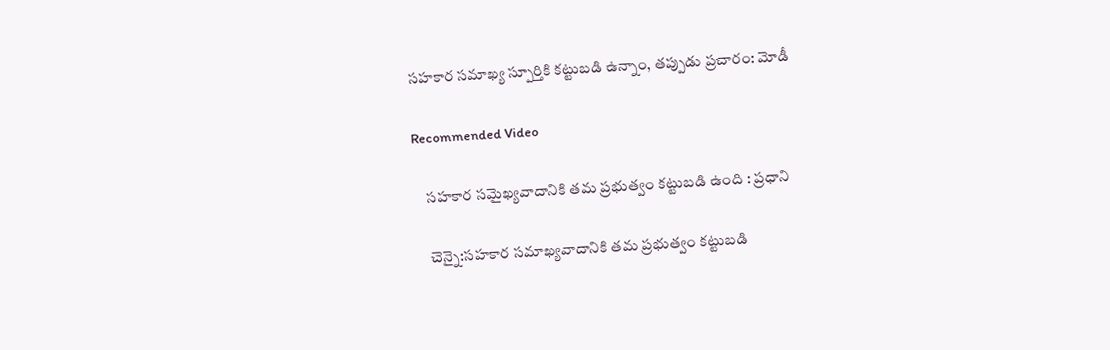సహకార సమాఖ్య స్పూర్తికి కట్టుబడి ఉన్నాం, తప్పుడు ప్రచారం: మోడీ

Recommended Video

    సహకార సమైఖ్యవాదానికి తమ ప్రభుత్వం కట్టుబడి ఉంది : ప్రధాని

    చెన్నై:సహకార సమాఖ్యవాదానికి తమ ప్రభుత్వం కట్టుబడి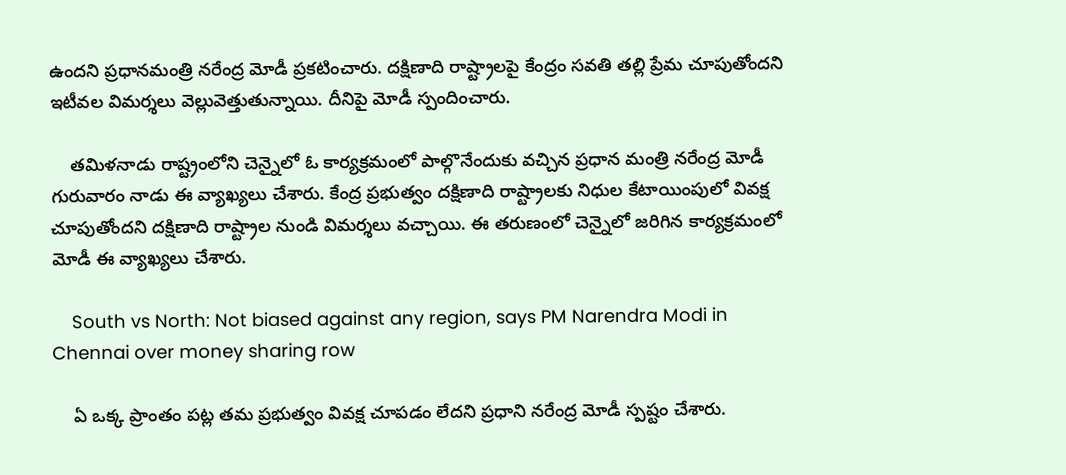ఉందని ప్రధానమంత్రి నరేంద్ర మోడీ ప్రకటించారు. దక్షిణాది రాష్ట్రాలపై కేంద్రం సవతి తల్లి ప్రేమ చూపుతోందని ఇటీవల విమర్శలు వెల్లువెత్తుతున్నాయి. దీనిపై మోడీ స్పందించారు.

    తమిళనాడు రాష్ట్రంలోని చెన్నైలో ఓ కార్యక్రమంలో పాల్గొనేందుకు వచ్చిన ప్రధాన మంత్రి నరేంద్ర మోడీ గురువారం నాడు ఈ వ్యాఖ్యలు చేశారు. కేంద్ర ప్రభుత్వం దక్షిణాది రాష్ట్రాలకు నిధుల కేటాయింపులో వివక్ష చూపుతోందని దక్షిణాది రాష్ట్రాల నుండి విమర్శలు వచ్చాయి. ఈ తరుణంలో చెన్నైలో జరిగిన కార్యక్రమంలో మోడీ ఈ వ్యాఖ్యలు చేశారు.

    South vs North: Not biased against any region, says PM Narendra Modi in Chennai over money sharing row

    ఏ ఒక్క ప్రాంతం పట్ల తమ ప్రభుత్వం వివక్ష చూపడం లేదని ప్రధాని నరేంద్ర మోడీ స్పష్టం చేశారు.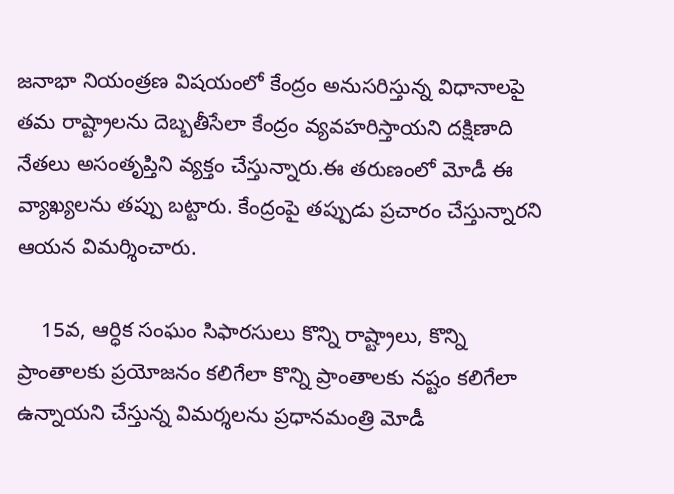జనాభా నియంత్రణ విషయంలో కేంద్రం అనుసరిస్తున్న విధానాలపై తమ రాష్ట్రాలను దెబ్బతీసేలా కేంద్రం వ్యవహరిస్తాయని దక్షిణాది నేతలు అసంతృప్తిని వ్యక్తం చేస్తున్నారు.ఈ తరుణంలో మోడీ ఈ వ్యాఖ్యలను తప్పు బట్టారు. కేంద్రంపై తప్పుడు ప్రచారం చేస్తున్నారని ఆయన విమర్శించారు.

    15వ, ఆర్ధిక సంఘం సిఫారసులు కొన్ని రాష్ట్రాలు, కొన్ని ప్రాంతాలకు ప్రయోజనం కలిగేలా కొన్ని ప్రాంతాలకు నష్టం కలిగేలా ఉన్నాయని చేస్తున్న విమర్శలను ప్రధానమంత్రి మోడీ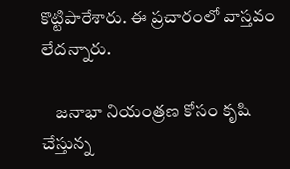కొట్టిపారేశారు. ఈ ప్రచారంలో వాస్తవం లేదన్నారు.

    జనాభా నియంత్రణ కోసం కృషి చేస్తున్న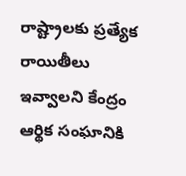రాష్ట్రాలకు ప్రత్యేక రాయితీలు ఇవ్వాలని కేంద్రం ఆర్థిక సంఘానికి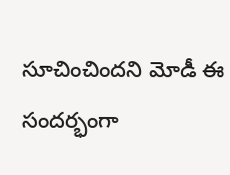సూచించిందని మోడీ ఈ సందర్భంగా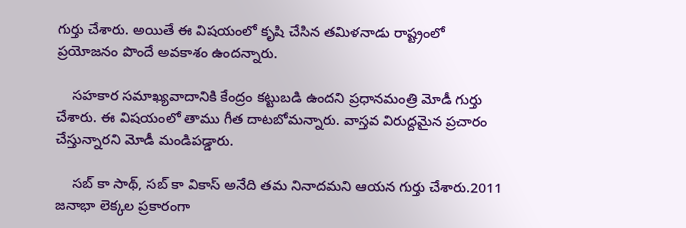గుర్తు చేశారు. అయితే ఈ విషయంలో కృషి చేసిన తమిళనాడు రాష్ట్రంలో ప్రయోజనం పొందే అవకాశం ఉందన్నారు.

    సహకార సమాఖ్యవాదానికి కేంద్రం కట్టుబడి ఉందని ప్రధానమంత్రి మోడీ గుర్తు చేశారు. ఈ విషయంలో తాము గీత దాటబోమన్నారు. వాస్తవ విరుద్దమైన ప్రచారం చేస్తున్నారని మోడీ మండిపడ్డారు.

    సబ్‌ కా సాథ్, సబ్ కా వికాస్ అనేది తమ నినాదమని ఆయన గుర్తు చేశారు.2011 జనాభా లెక్కల ప్రకారంగా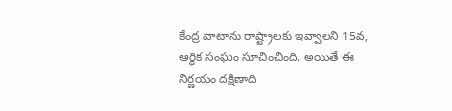కేంద్ర వాటాను రాష్ట్రాలకు ఇవ్వాలని 15వ, ఆర్ధిక సంఘం సూచించింది. అయితే ఈ నిర్ణయం దక్షిణాది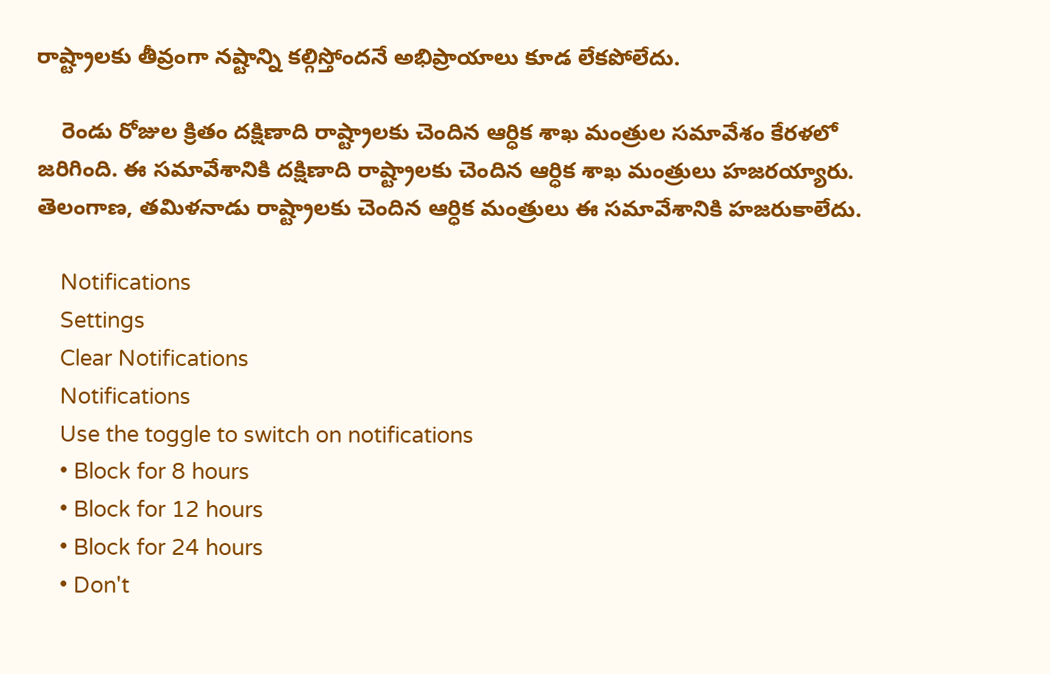రాష్ట్రాలకు తీవ్రంగా నష్టాన్ని కల్గిస్తోందనే అభిప్రాయాలు కూడ లేకపోలేదు.

    రెండు రోజుల క్రితం దక్షిణాది రాష్ట్రాలకు చెందిన ఆర్ధిక శాఖ మంత్రుల సమావేశం కేరళలో జరిగింది. ఈ సమావేశానికి దక్షిణాది రాష్ట్రాలకు చెందిన ఆర్ధిక శాఖ మంత్రులు హజరయ్యారు. తెలంగాణ, తమిళనాడు రాష్ట్రాలకు చెందిన ఆర్ధిక మంత్రులు ఈ సమావేశానికి హజరుకాలేదు.

    Notifications
    Settings
    Clear Notifications
    Notifications
    Use the toggle to switch on notifications
    • Block for 8 hours
    • Block for 12 hours
    • Block for 24 hours
    • Don't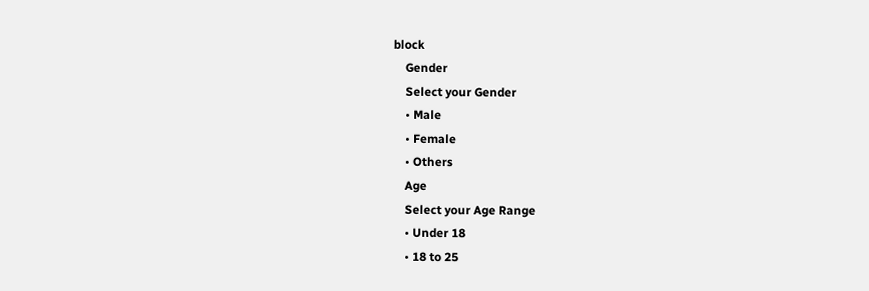block
    Gender
    Select your Gender
    • Male
    • Female
    • Others
    Age
    Select your Age Range
    • Under 18
    • 18 to 25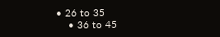• 26 to 35
    • 36 to 45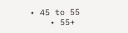• 45 to 55
    • 55+